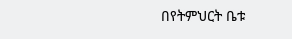በየትምህርት ቤቱ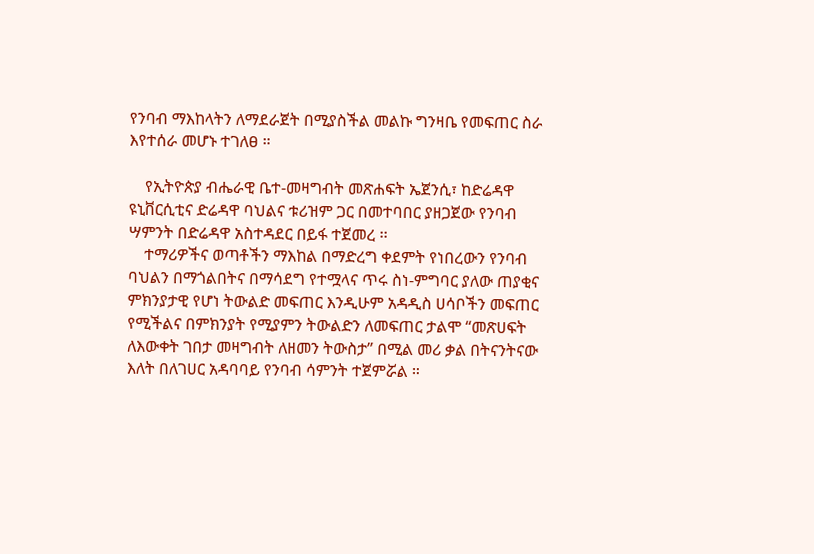የንባብ ማእከላትን ለማደራጀት በሚያስችል መልኩ ግንዛቤ የመፍጠር ስራ እየተሰራ መሆኑ ተገለፀ ።

    የኢትዮጵያ ብሔራዊ ቤተ-መዛግብት መጽሐፍት ኤጀንሲ፣ ከድሬዳዋ ዩኒቨርሲቲና ድሬዳዋ ባህልና ቱሪዝም ጋር በመተባበር ያዘጋጀው የንባብ ሣምንት በድሬዳዋ አስተዳደር በይፋ ተጀመረ ፡፡
    ተማሪዎችና ወጣቶችን ማእከል በማድረግ ቀደምት የነበረውን የንባብ ባህልን በማጎልበትና በማሳደግ የተሟላና ጥሩ ስነ-ምግባር ያለው ጠያቂና ምክንያታዊ የሆነ ትውልድ መፍጠር እንዲሁም አዳዲስ ሀሳቦችን መፍጠር የሚችልና በምክንያት የሚያምን ትውልድን ለመፍጠር ታልሞ “መጽሀፍት ለእውቀት ገበታ መዛግብት ለዘመን ትውስታ” በሚል መሪ ቃል በትናንትናው እለት በለገሀር አዳባባይ የንባብ ሳምንት ተጀምሯል ።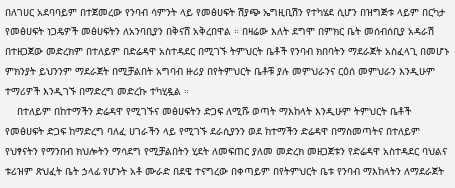በለገሀር አደባባይም በተጀመረው የንባብ ሳምንት ላይ የመፅሀፍት ሽያጭ ኤግዚቢሽን የተካሄደ ሲሆን በዝግጅቱ ላይም በርካታ የመፅሀፍት ነጋዴዎች መፅሀፍትን ለአንባቢያን በቅናሸ አቅረበዋል ። በዛሬው እለት ደግሞ በምክር ቤት መሰብሰቢያ አዳራሽ በተዘጋጀው መድረክም በተለይም በድሬዳዋ አስተዳደር በሚገኙ ትምህርት ቤቶች የንባብ ክበባትን ማደራጀት አስፈላጊ በመሆኑ ምክንያት ይህንንም ማደራጀት በሚቻልበት አግባብ ዙሪያ በየትምህርት ቤቶቹ ያሉ መምህራንና ርዕሰ መምህራን እንዲሁም ተማሪዎች እንዲገኙ በማድረግ መድረኩ ተካሂዷል ።
    በተለይም በከተማችን ድሬዳዋ የሚገኙና መፅሀፍትን ድጋፍ ለሚሹ ወጣት ማእከላት እንዲሁም ትምህርት ቤቶች የመፅሀፍት ድጋፍ ከማድረግ ባለፈ ሀገራችን ላይ የሚገኙ ደራሲያንን ወደ ከተማችን ድሬዳዋ በማስመጣትና በተለይም የህፃናትን የማንበብ ክህሎትን ማሳደግ የሚቻልበትን ሂደት ለመፍጠር ያለመ መድረክ መዘጋጀቱን የድሬዳዋ አስተዳደር ባህልና ቱሪዝም ጽህፈት ቤት ኃላፊ የሆኑት አቶ ሙራድ በደዌ ተናግረው በቀጣይም በየትምህርት ቤቱ የንባብ ማእከላትን ለማደራጀት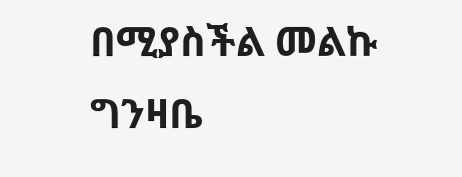በሚያስችል መልኩ ግንዛቤ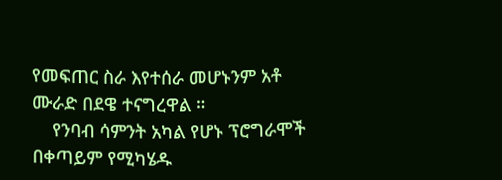የመፍጠር ስራ እየተሰራ መሆኑንም አቶ ሙራድ በደዌ ተናግረዋል ።
    የንባብ ሳምንት አካል የሆኑ ፕሮግራሞች በቀጣይም የሚካሄዱ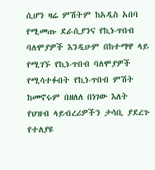ሲሆን ዛሬ ምሽትም ከአዲስ አበባ የሚመጡ ደራሲያንና የኪነ-ጥበብ ባለሞያዎች እንዲሁም በከተማዋ ላይ የሚገኙ የኪነ-ጥበብ ባለሞያዎች የሚሳተፉበት የኪነ-ጥበብ ምሽት ከመኖሩም በዘለለ በነገው እለት የህዝብ ላይብረሪዎችን ታሳቢ ያደረጉ የተለያዩ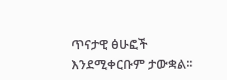ጥናታዊ ፅሁፎች እንደሚቀርቡም ታውቋል፡፡